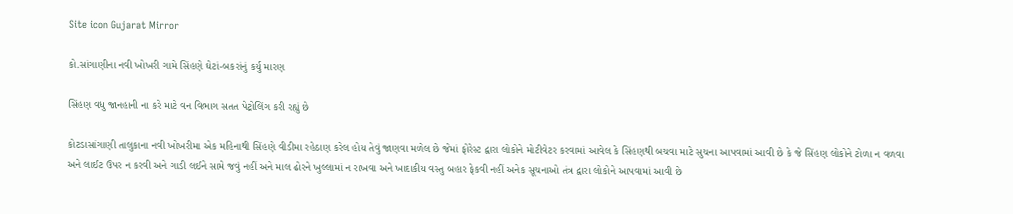Site icon Gujarat Mirror

કો.સાંગાણીના નવી ખોખરી ગામે સિંહણે ઘેટાં-બકરાંનું કર્યુ મારણ

સિંહણ વધુ જાનહાની ના કરે માટે વન વિભાગ સતત પેટ્રોલિંગ કરી રહ્યું છે

કોટડાસાંગાણી તાલુકાના નવી ખોખરીમા એક મહિનાથી સિંહણે વીડીમા રહેઠાણ કરેલ હોય તેવું જાણવા મળેલ છે જેમાં ફોરેસ્ટ દ્વારા લોકોને મોટીવેટર કરવામાં આવેલ કે સિંહણથી બચવા માટે સુચના આપવામાં આવી છે કે જે સિંહણ લોકોને ટોળા ન વળવા અને લાઈટ ઉપર ન કરવી અને ગાડી લઈને સામે જવું નહીં અને માલ ઢોરને ખુલ્લામાં ન રાખવા અને ખાદાકીય વસ્તુ બહાર ફેકવી નહીં અનેક સૂચનાઓ તંત્ર દ્વારા લોકોને આપવામાં આવી છે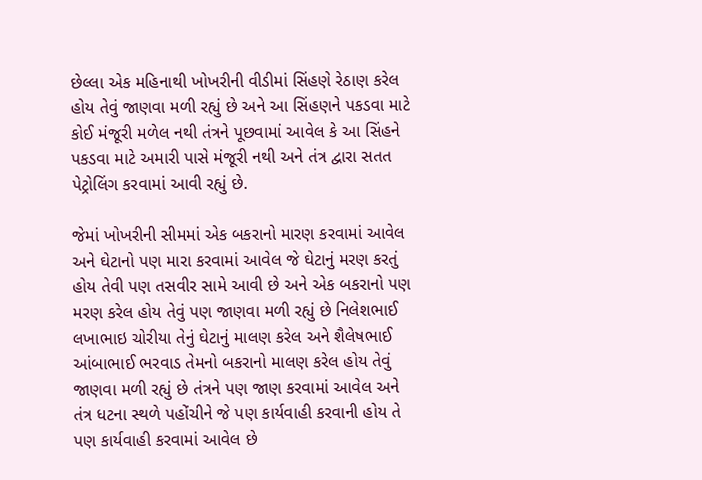છેલ્લા એક મહિનાથી ખોખરીની વીડીમાં સિંહણે રેઠાણ કરેલ હોય તેવું જાણવા મળી રહ્યું છે અને આ સિંહણને પકડવા માટે કોઈ મંજૂરી મળેલ નથી તંત્રને પૂછવામાં આવેલ કે આ સિંહને પકડવા માટે અમારી પાસે મંજૂરી નથી અને તંત્ર દ્વારા સતત પેટ્રોલિંગ કરવામાં આવી રહ્યું છે.

જેમાં ખોખરીની સીમમાં એક બકરાનો મારણ કરવામાં આવેલ અને ઘેટાનો પણ મારા કરવામાં આવેલ જે ઘેટાનું મરણ કરતું હોય તેવી પણ તસવીર સામે આવી છે અને એક બકરાનો પણ મરણ કરેલ હોય તેવું પણ જાણવા મળી રહ્યું છે નિલેશભાઈ લખાભાઇ ચોરીયા તેનું ઘેટાનું માલણ કરેલ અને શૈલેષભાઈ આંબાભાઈ ભરવાડ તેમનો બકરાનો માલણ કરેલ હોય તેવું જાણવા મળી રહ્યું છે તંત્રને પણ જાણ કરવામાં આવેલ અને તંત્ર ધટના સ્થળે પહોંચીને જે પણ કાર્યવાહી કરવાની હોય તે પણ કાર્યવાહી કરવામાં આવેલ છે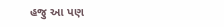હજુ આ પણ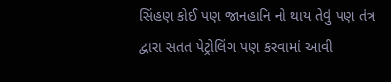સિંહણ કોઈ પણ જાનહાનિ નો થાય તેવું પણ તંત્ર દ્વારા સતત પેટ્રોલિંગ પણ કરવામાં આવી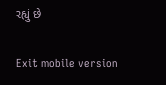રહ્યું છે

Exit mobile version